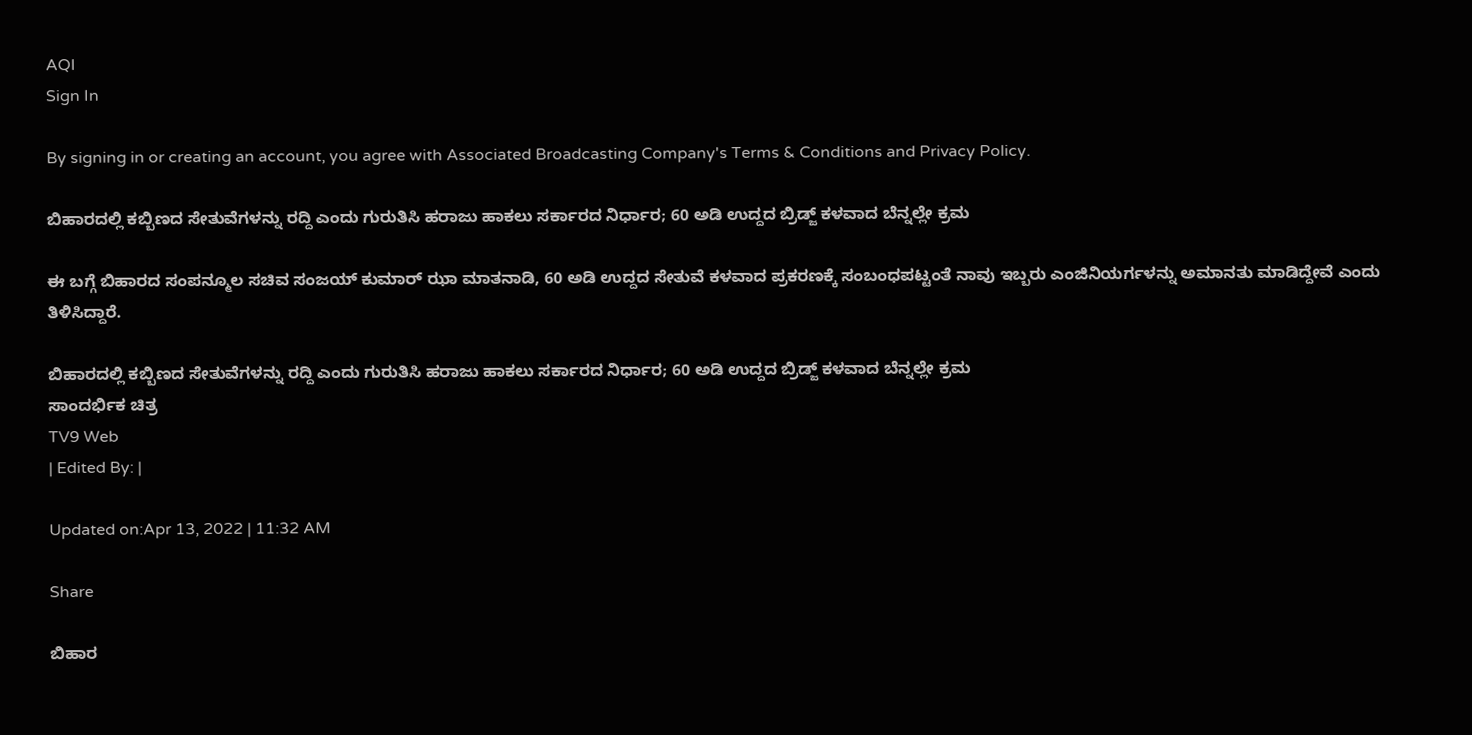AQI
Sign In

By signing in or creating an account, you agree with Associated Broadcasting Company's Terms & Conditions and Privacy Policy.

ಬಿಹಾರದಲ್ಲಿ ಕಬ್ಬಿಣದ ಸೇತುವೆಗಳನ್ನು ರದ್ದಿ ಎಂದು ಗುರುತಿಸಿ ಹರಾಜು ಹಾಕಲು ಸರ್ಕಾರದ ನಿರ್ಧಾರ; 60 ಅಡಿ ಉದ್ದದ ಬ್ರಿಡ್ಜ್ ಕಳವಾದ ಬೆನ್ನಲ್ಲೇ ಕ್ರಮ

ಈ ಬಗ್ಗೆ ಬಿಹಾರದ ಸಂಪನ್ಮೂಲ ಸಚಿವ ಸಂಜಯ್ ಕುಮಾರ್ ಝಾ ಮಾತನಾಡಿ, 60 ಅಡಿ ಉದ್ದದ ಸೇತುವೆ ಕಳವಾದ ಪ್ರಕರಣಕ್ಕೆ ಸಂಬಂಧಪಟ್ಟಂತೆ ನಾವು ಇಬ್ಬರು ಎಂಜಿನಿಯರ್ಗಳನ್ನು ಅಮಾನತು ಮಾಡಿದ್ದೇವೆ ಎಂದು ತಿಳಿಸಿದ್ದಾರೆ.

ಬಿಹಾರದಲ್ಲಿ ಕಬ್ಬಿಣದ ಸೇತುವೆಗಳನ್ನು ರದ್ದಿ ಎಂದು ಗುರುತಿಸಿ ಹರಾಜು ಹಾಕಲು ಸರ್ಕಾರದ ನಿರ್ಧಾರ; 60 ಅಡಿ ಉದ್ದದ ಬ್ರಿಡ್ಜ್ ಕಳವಾದ ಬೆನ್ನಲ್ಲೇ ಕ್ರಮ
ಸಾಂದರ್ಭಿಕ ಚಿತ್ರ
TV9 Web
| Edited By: |

Updated on:Apr 13, 2022 | 11:32 AM

Share

ಬಿಹಾರ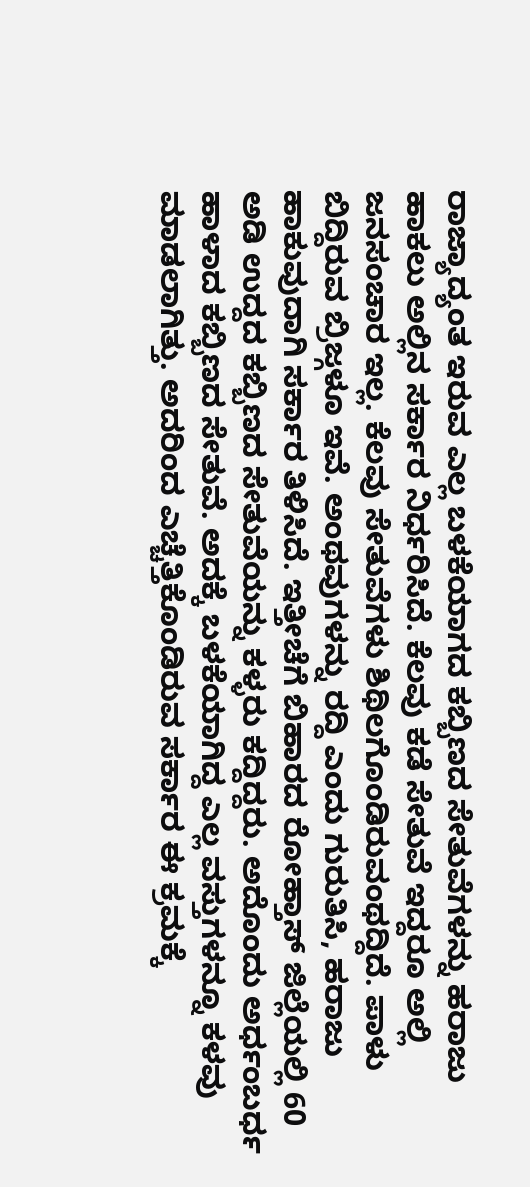ರಾಜ್ಯಾದ್ಯಂತ ಇರುವ ಎಲ್ಲ ಬಳಕೆಯಾಗದ ಕಬ್ಬಿಣದ ಸೇತುವೆಗಳನ್ನು ಹರಾಜು ಹಾಕಲು ಅಲ್ಲಿನ ಸರ್ಕಾರ ನಿರ್ಧರಿಸಿದೆ. ಕೆಲವು ಕಡೆ ಸೇತುವೆ ಇದ್ದರೂ ಅಲ್ಲಿ ಜನಸಂಚಾರ ಇಲ್ಲ. ಕೆಲವು ಸೇತುವೆಗಳು ಶಿಥಿಲಗೊಂಡಿರುವಂಥದ್ದಿದೆ. ಪಾಳು ಬಿದ್ದಿರುವ ಬ್ರಿಜ್ಗಳೂ ಇವೆ. ಅಂಥವುಗಳನ್ನು ರದ್ದಿ ಎಂದು ಗುರುತಿಸಿ, ಹರಾಜು ಹಾಕುವುದಾಗಿ ಸರ್ಕಾರ ತಿಳಿಸಿದೆ. ಇತ್ತೀಚೆಗೆ ಬಿಹಾರದ ರೋಹ್ತಾಸ್ ಜಿಲ್ಲೆಯಲ್ಲಿ 60 ಅಡಿ ಉದ್ದದ ಕಬ್ಬಿಣದ ಸೇತುವೆಯನ್ನು ಕಳ್ಳರು ಕದ್ದಿದ್ದರು. ಅದೊಂದು ಅರ್ಧಂಬರ್ಧ ಹಾಳಾದ ಕಬ್ಬಿಣದ ಸೇತುವೆ. ಅದಕ್ಕೆ ಬಳಕೆಯಾಗಿದ್ದ ಎಲ್ಲ ವಸ್ತುಗಳನ್ನೂ ಕಳವು ಮಾಡಲಾಗಿತ್ತು. ಅದರಿಂದ ಎಚ್ಚೆತ್ತಿಕೊಂಡಿರುವ ಸರ್ಕಾರ ಈ ಕ್ರಮಕ್ಕೆ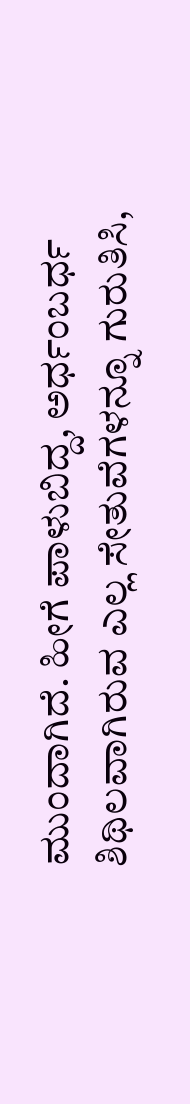ಮುಂದಾಗಿದೆ. ಹೀಗೆ ಪಾಳುಬಿದ್ದ, ಅರ್ಧಂಬರ್ಧ ಶಿಥಿಲವಾಗಿರುವ ಎಲ್ಲ ಸೇತುವೆಗಳನ್ನೂ ಗುರುತಿಸಿ,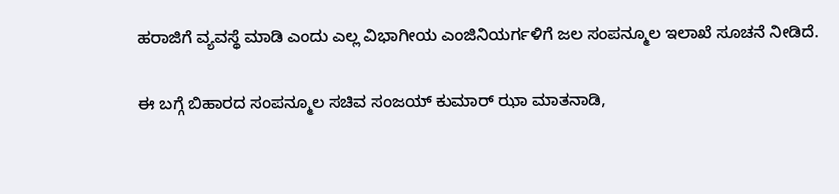ಹರಾಜಿಗೆ ವ್ಯವಸ್ಥೆ ಮಾಡಿ ಎಂದು ಎಲ್ಲ ವಿಭಾಗೀಯ ಎಂಜಿನಿಯರ್ಗಳಿಗೆ ಜಲ ಸಂಪನ್ಮೂಲ ಇಲಾಖೆ ಸೂಚನೆ ನೀಡಿದೆ.

ಈ ಬಗ್ಗೆ ಬಿಹಾರದ ಸಂಪನ್ಮೂಲ ಸಚಿವ ಸಂಜಯ್ ಕುಮಾರ್ ಝಾ ಮಾತನಾಡಿ,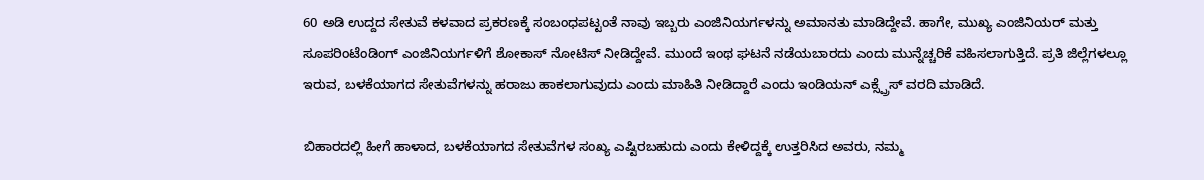60 ಅಡಿ ಉದ್ದದ ಸೇತುವೆ ಕಳವಾದ ಪ್ರಕರಣಕ್ಕೆ ಸಂಬಂಧಪಟ್ಟಂತೆ ನಾವು ಇಬ್ಬರು ಎಂಜಿನಿಯರ್ಗಳನ್ನು ಅಮಾನತು ಮಾಡಿದ್ದೇವೆ. ಹಾಗೇ, ಮುಖ್ಯ ಎಂಜಿನಿಯರ್ ಮತ್ತು ಸೂಪರಿಂಟೆಂಡಿಂಗ್ ಎಂಜಿನಿಯರ್ಗಳಿಗೆ ಶೋಕಾಸ್ ನೋಟಿಸ್ ನೀಡಿದ್ದೇವೆ. ಮುಂದೆ ಇಂಥ ಘಟನೆ ನಡೆಯಬಾರದು ಎಂದು ಮುನ್ನೆಚ್ಚರಿಕೆ ವಹಿಸಲಾಗುತ್ತಿದೆ. ಪ್ರತಿ ಜಿಲ್ಲೆಗಳಲ್ಲೂ ಇರುವ, ಬಳಕೆಯಾಗದ ಸೇತುವೆಗಳನ್ನು ಹರಾಜು ಹಾಕಲಾಗುವುದು ಎಂದು ಮಾಹಿತಿ ನೀಡಿದ್ದಾರೆ ಎಂದು ಇಂಡಿಯನ್ ಎಕ್ಸ್ಪ್ರೆಸ್ ವರದಿ ಮಾಡಿದೆ.

ಬಿಹಾರದಲ್ಲಿ ಹೀಗೆ ಹಾಳಾದ, ಬಳಕೆಯಾಗದ ಸೇತುವೆಗಳ ಸಂಖ್ಯ ಎಷ್ಟಿರಬಹುದು ಎಂದು ಕೇಳಿದ್ದಕ್ಕೆ ಉತ್ತರಿಸಿದ ಅವರು, ನಮ್ಮ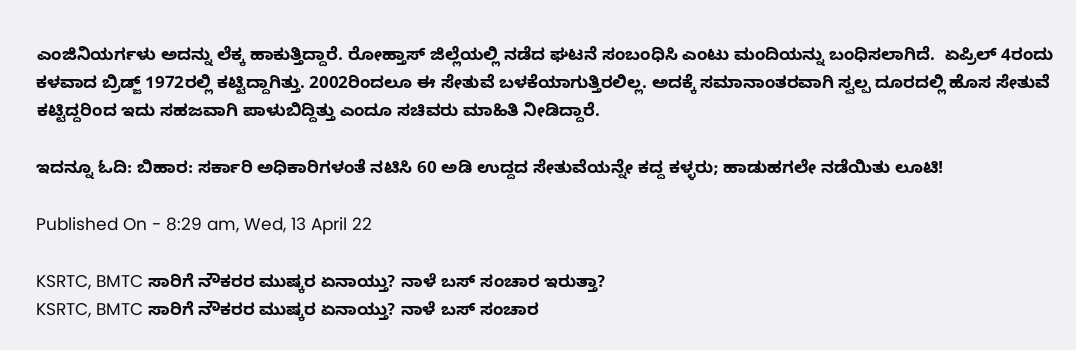ಎಂಜಿನಿಯರ್ಗಳು ಅದನ್ನು ಲೆಕ್ಕ ಹಾಕುತ್ತಿದ್ದಾರೆ. ರೋಹ್ತಾಸ್ ಜಿಲ್ಲೆಯಲ್ಲಿ ನಡೆದ ಘಟನೆ ಸಂಬಂಧಿಸಿ ಎಂಟು ಮಂದಿಯನ್ನು ಬಂಧಿಸಲಾಗಿದೆ.  ಏಪ್ರಿಲ್ 4ರಂದು ಕಳವಾದ ಬ್ರಿಡ್ಜ್ 1972ರಲ್ಲಿ ಕಟ್ಟಿದ್ದಾಗಿತ್ತು. 2002ರಿಂದಲೂ ಈ ಸೇತುವೆ ಬಳಕೆಯಾಗುತ್ತಿರಲಿಲ್ಲ. ಅದಕ್ಕೆ ಸಮಾನಾಂತರವಾಗಿ ಸ್ವಲ್ಪ ದೂರದಲ್ಲಿ ಹೊಸ ಸೇತುವೆ ಕಟ್ಟಿದ್ದರಿಂದ ಇದು ಸಹಜವಾಗಿ ಪಾಳುಬಿದ್ದಿತ್ತು ಎಂದೂ ಸಚಿವರು ಮಾಹಿತಿ ನೀಡಿದ್ದಾರೆ.

ಇದನ್ನೂ ಓದಿ: ಬಿಹಾರ: ಸರ್ಕಾರಿ ಅಧಿಕಾರಿಗಳಂತೆ ನಟಿಸಿ 60 ಅಡಿ ಉದ್ದದ ಸೇತುವೆಯನ್ನೇ ಕದ್ದ ಕಳ್ಳರು; ಹಾಡುಹಗಲೇ ನಡೆಯಿತು ಲೂಟಿ!

Published On - 8:29 am, Wed, 13 April 22

KSRTC, BMTC ಸಾರಿಗೆ ನೌಕರರ ಮುಷ್ಕರ ಏನಾಯ್ತು? ನಾಳೆ ಬಸ್ ಸಂಚಾರ ಇರುತ್ತಾ?
KSRTC, BMTC ಸಾರಿಗೆ ನೌಕರರ ಮುಷ್ಕರ ಏನಾಯ್ತು? ನಾಳೆ ಬಸ್ ಸಂಚಾರ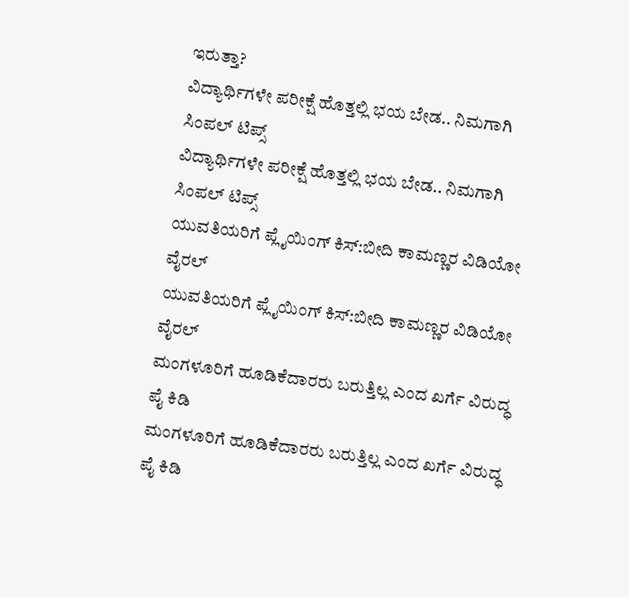ಇರುತ್ತಾ?
ವಿದ್ಯಾರ್ಥಿಗಳೇ ಪರೀಕ್ಷೆ ಹೊತ್ತಲ್ಲಿ ಭಯ ಬೇಡ.. ನಿಮಗಾಗಿ ಸಿಂಪಲ್ ಟಿಪ್ಸ್
ವಿದ್ಯಾರ್ಥಿಗಳೇ ಪರೀಕ್ಷೆ ಹೊತ್ತಲ್ಲಿ ಭಯ ಬೇಡ.. ನಿಮಗಾಗಿ ಸಿಂಪಲ್ ಟಿಪ್ಸ್
ಯುವತಿಯರಿಗೆ ಪ್ಲೈಯಿಂಗ್ ಕಿಸ್:ಬೀದಿ ಕಾಮಣ್ಣರ ವಿಡಿಯೋ ವೈರಲ್
ಯುವತಿಯರಿಗೆ ಪ್ಲೈಯಿಂಗ್ ಕಿಸ್:ಬೀದಿ ಕಾಮಣ್ಣರ ವಿಡಿಯೋ ವೈರಲ್
ಮಂಗಳೂರಿಗೆ ಹೂಡಿಕೆದಾರರು ಬರುತ್ತಿಲ್ಲ ಎಂದ ಖರ್ಗೆ ವಿರುದ್ಧ ಪೈ ಕಿಡಿ
ಮಂಗಳೂರಿಗೆ ಹೂಡಿಕೆದಾರರು ಬರುತ್ತಿಲ್ಲ ಎಂದ ಖರ್ಗೆ ವಿರುದ್ಧ ಪೈ ಕಿಡಿ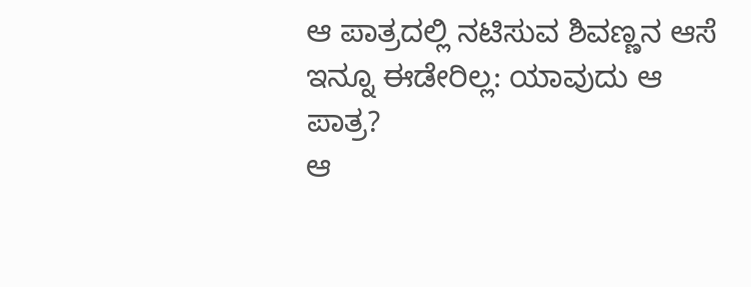ಆ ಪಾತ್ರದಲ್ಲಿ ನಟಿಸುವ ಶಿವಣ್ಣನ ಆಸೆ ಇನ್ನೂ ಈಡೇರಿಲ್ಲ: ಯಾವುದು ಆ ಪಾತ್ರ?
ಆ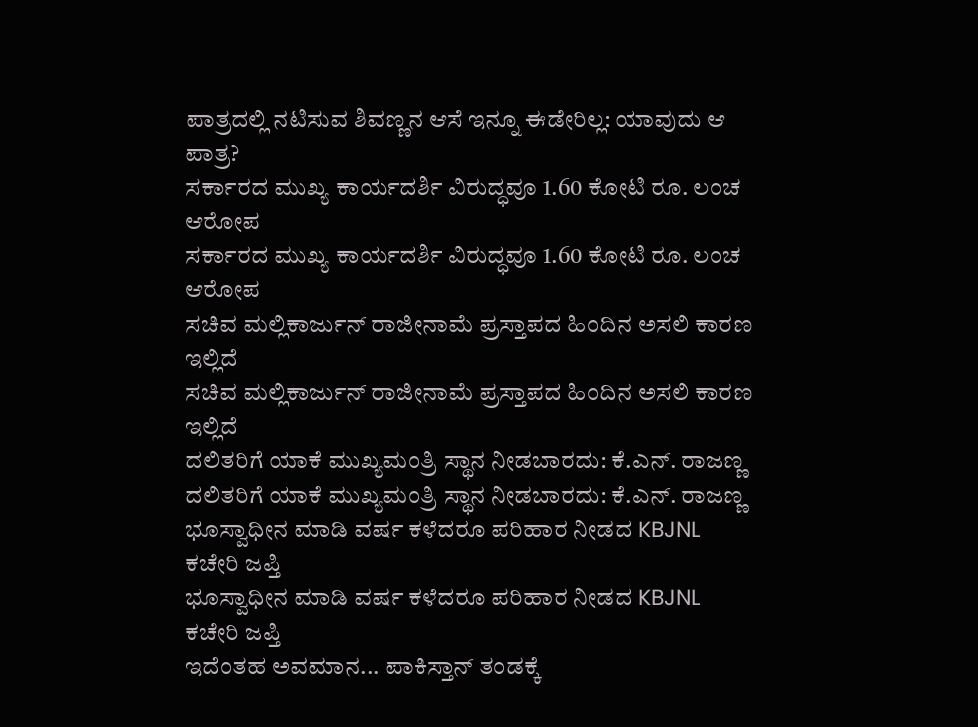ಪಾತ್ರದಲ್ಲಿ ನಟಿಸುವ ಶಿವಣ್ಣನ ಆಸೆ ಇನ್ನೂ ಈಡೇರಿಲ್ಲ: ಯಾವುದು ಆ ಪಾತ್ರ?
ಸರ್ಕಾರದ ಮುಖ್ಯ ಕಾರ್ಯದರ್ಶಿ ವಿರುದ್ಧವೂ 1.60 ಕೋಟಿ ರೂ. ಲಂಚ ಆರೋಪ
ಸರ್ಕಾರದ ಮುಖ್ಯ ಕಾರ್ಯದರ್ಶಿ ವಿರುದ್ಧವೂ 1.60 ಕೋಟಿ ರೂ. ಲಂಚ ಆರೋಪ
ಸಚಿವ ಮಲ್ಲಿಕಾರ್ಜುನ್ ರಾಜೀನಾಮೆ ಪ್ರಸ್ತಾಪದ ಹಿಂದಿನ ಅಸಲಿ ಕಾರಣ ಇಲ್ಲಿದೆ
ಸಚಿವ ಮಲ್ಲಿಕಾರ್ಜುನ್ ರಾಜೀನಾಮೆ ಪ್ರಸ್ತಾಪದ ಹಿಂದಿನ ಅಸಲಿ ಕಾರಣ ಇಲ್ಲಿದೆ
ದಲಿತರಿಗೆ ಯಾಕೆ ಮುಖ್ಯಮಂತ್ರಿ ಸ್ಥಾನ ನೀಡಬಾರದು: ಕೆ.ಎನ್. ರಾಜಣ್ಣ
ದಲಿತರಿಗೆ ಯಾಕೆ ಮುಖ್ಯಮಂತ್ರಿ ಸ್ಥಾನ ನೀಡಬಾರದು: ಕೆ.ಎನ್. ರಾಜಣ್ಣ
ಭೂಸ್ವಾಧೀನ ಮಾಡಿ ವರ್ಷ ಕಳೆದರೂ ಪರಿಹಾರ ನೀಡದ KBJNL ಕಚೇರಿ ಜಪ್ತಿ
ಭೂಸ್ವಾಧೀನ ಮಾಡಿ ವರ್ಷ ಕಳೆದರೂ ಪರಿಹಾರ ನೀಡದ KBJNL ಕಚೇರಿ ಜಪ್ತಿ
ಇದೆಂತಹ ಅವಮಾನ... ಪಾಕಿಸ್ತಾನ್ ತಂಡಕ್ಕೆ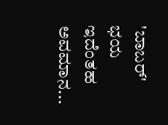'ಬಾಬರ್' ಭಯ
ಇದೆಂತಹ ಅವಮಾನ...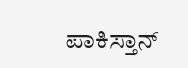ಪಾಕಿಸ್ತಾನ್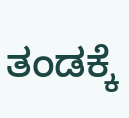ತಂಡಕ್ಕೆ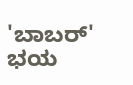'ಬಾಬರ್' ಭಯ